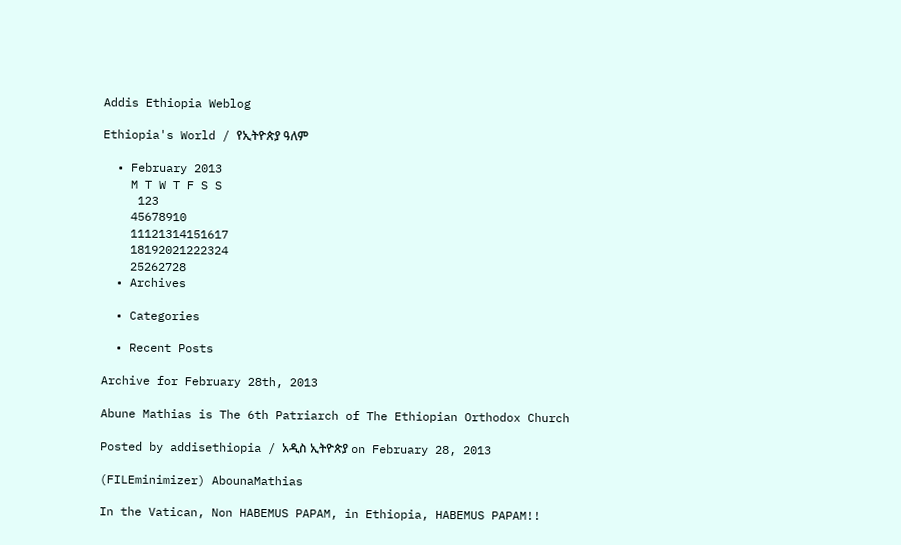Addis Ethiopia Weblog

Ethiopia's World / የኢትዮጵያ ዓለም

  • February 2013
    M T W T F S S
     123
    45678910
    11121314151617
    18192021222324
    25262728
  • Archives

  • Categories

  • Recent Posts

Archive for February 28th, 2013

Abune Mathias is The 6th Patriarch of The Ethiopian Orthodox Church

Posted by addisethiopia / አዲስ ኢትዮጵያ on February 28, 2013

(FILEminimizer) AbounaMathias

In the Vatican, Non HABEMUS PAPAM, in Ethiopia, HABEMUS PAPAM!!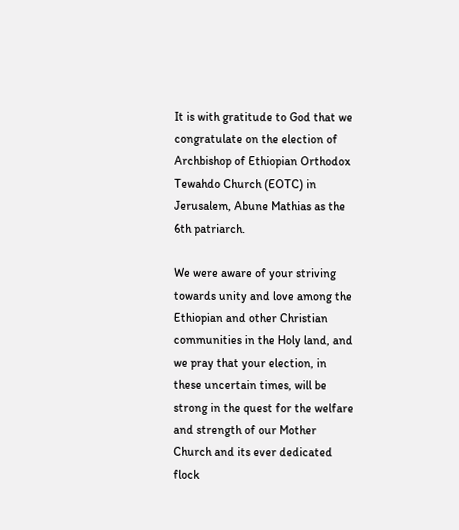It is with gratitude to God that we congratulate on the election of Archbishop of Ethiopian Orthodox Tewahdo Church (EOTC) in Jerusalem, Abune Mathias as the 6th patriarch.

We were aware of your striving towards unity and love among the Ethiopian and other Christian communities in the Holy land, and we pray that your election, in these uncertain times, will be strong in the quest for the welfare and strength of our Mother Church and its ever dedicated flock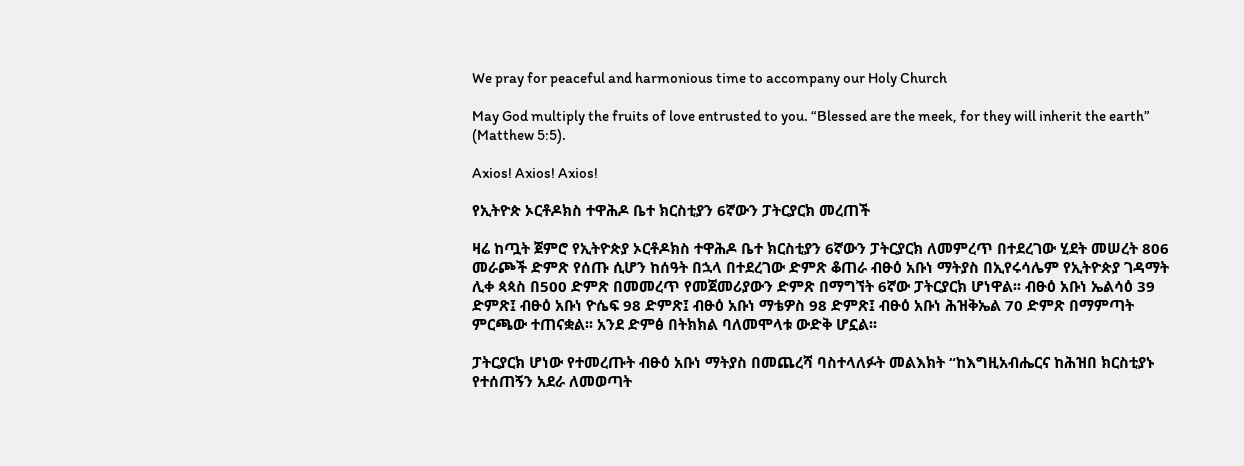We pray for peaceful and harmonious time to accompany our Holy Church

May God multiply the fruits of love entrusted to you. “Blessed are the meek, for they will inherit the earth” (Matthew 5:5).

Axios! Axios! Axios!

የኢትዮጵ ኦርቶዶክስ ተዋሕዶ ቤተ ክርስቲያን 6ኛውን ፓትርያርክ መረጠች

ዛሬ ከጧት ጀምሮ የኢትዮጵያ ኦርቶዶክስ ተዋሕዶ ቤተ ክርስቲያን 6ኛውን ፓትርያርክ ለመምረጥ በተደረገው ሂደት መሠረት 806 መራጮች ድምጽ የሰጡ ሲሆን ከሰዓት በኋላ በተደረገው ድምጽ ቆጠራ ብፁዕ አቡነ ማትያስ በኢየሩሳሌም የኢትዮጵያ ገዳማት ሊቀ ጳጳስ በ500 ድምጽ በመመረጥ የመጀመሪያውን ድምጽ በማግኘት 6ኛው ፓትርያርክ ሆነዋል፡፡ ብፁዕ አቡነ ኤልሳዕ 39 ድምጽ፤ ብፁዕ አቡነ ዮሴፍ 98 ድምጽ፤ ብፁዕ አቡነ ማቴዎስ 98 ድምጽ፤ ብፁዕ አቡነ ሕዝቅኤል 70 ድምጽ በማምጣት ምርጫው ተጠናቋል፡፡ አንደ ድምፅ በትክክል ባለመሞላቱ ውድቅ ሆኗል፡፡

ፓትርያርክ ሆነው የተመረጡት ብፁዕ አቡነ ማትያስ በመጨረሻ ባስተላለፉት መልእክት “ከእግዚአብሔርና ከሕዝበ ክርስቲያኑ የተሰጠኝን አደራ ለመወጣት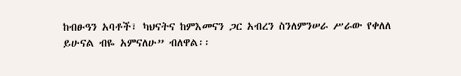ከብፁዓን አባቶች፣ ካህናትና ከምእመናን ጋር አብረን ስንለምንሠራ ሥራው የቀለለ ይሁናል ብዬ አምናለሁ” ብለዋል፡፡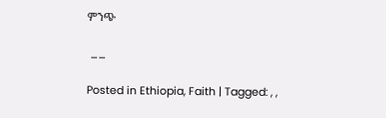ምንጭ

 __

Posted in Ethiopia, Faith | Tagged: , ,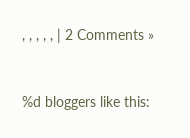, , , , , | 2 Comments »


%d bloggers like this: